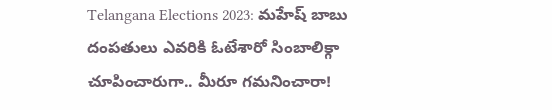Telangana Elections 2023: మహేష్ బాబు దంపతులు ఎవరికి ఓటేశారో సింబాలిక్గా చూపించారుగా.. మీరూ గమనించారా!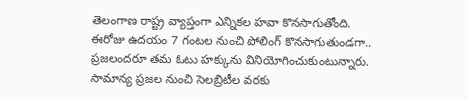తెలంగాణ రాష్ట్ర వ్యాప్తంగా ఎన్నికల హవా కొనసాగుతోంది. ఈరోజు ఉదయం 7 గంటల నుంచి పోలింగ్ కొనసాగుతుండగా.. ప్రజలందరూ తమ ఓటు హక్కును వినియోగించుకుంటున్నారు. సామాన్య ప్రజల నుంచి సెలబ్రిటీల వరకు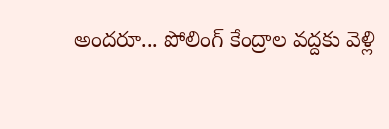అందరూ... పోలింగ్ కేంద్రాల వద్దకు వెళ్లి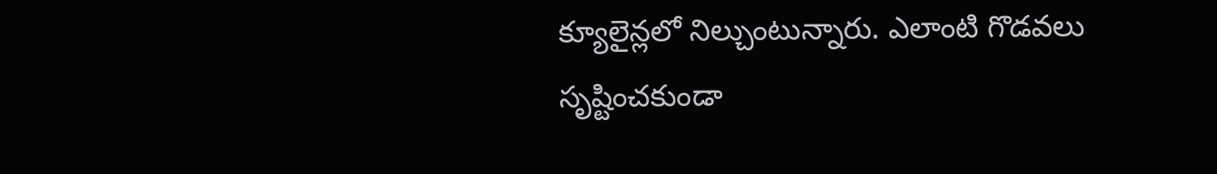క్యూలైన్లలో నిల్చుంటున్నారు. ఎలాంటి గొడవలు సృష్టించకుండా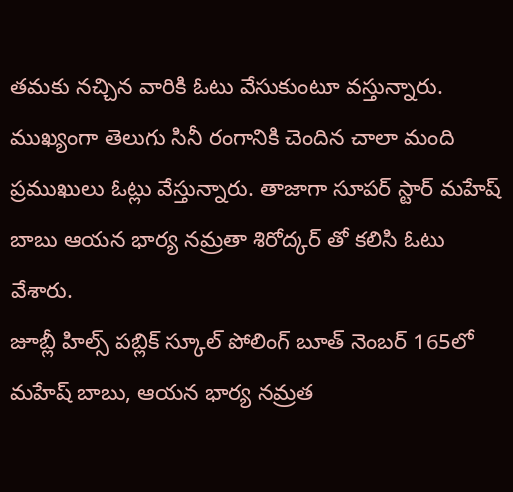తమకు నచ్చిన వారికి ఓటు వేసుకుంటూ వస్తున్నారు. ముఖ్యంగా తెలుగు సినీ రంగానికి చెందిన చాలా మంది ప్రముఖులు ఓట్లు వేస్తున్నారు. తాజాగా సూపర్ స్టార్ మహేష్ బాబు ఆయన భార్య నమ్రతా శిరోద్కర్ తో కలిసి ఓటు వేశారు.
జూబ్లీ హిల్స్ పబ్లిక్ స్కూల్ పోలింగ్ బూత్ నెంబర్ 165లో మహేష్ బాబు, ఆయన భార్య నమ్రత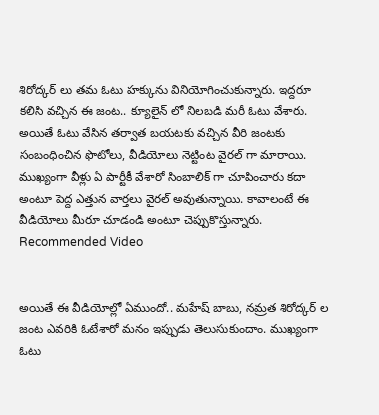శిరోద్కర్ లు తమ ఓటు హక్కును వినియోగించుకున్నారు. ఇద్దరూ కలిసి వచ్చిన ఈ జంట.. క్యూలైన్ లో నిలబడి మరీ ఓటు వేశారు. అయితే ఓటు వేసిన తర్వాత బయటకు వచ్చిన వీరి జంటకు సంబంధించిన ఫొటోలు, వీడియోలు నెట్టింట వైరల్ గా మారాయి. ముఖ్యంగా వీళ్లు ఏ పార్టీకీ వేశారో సింబాలిక్ గా చూపించారు కదా అంటూ పెద్ద ఎత్తున వార్తలు వైరల్ అవుతున్నాయి. కావాలంటే ఈ వీడియోలు మీరూ చూడండి అంటూ చెప్పుకొస్తున్నారు.
Recommended Video


అయితే ఈ వీడియోల్లో ఏముందో.. మహేష్ బాబు, నమ్రత శిరోద్కర్ ల జంట ఎవరికి ఓటేశారో మనం ఇప్పుడు తెలుసుకుందాం. ముఖ్యంగా ఓటు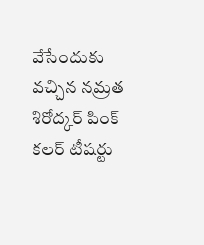వేసేందుకు వచ్చిన నమ్రత శిరోద్కర్ పింక్ కలర్ టీషర్టు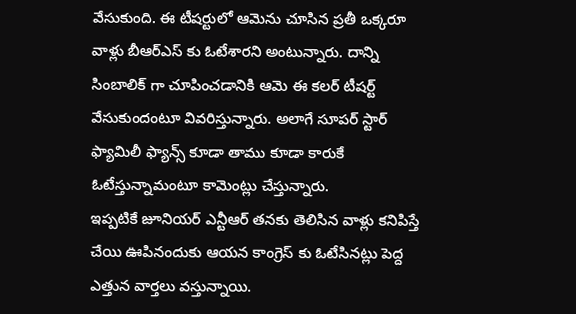వేసుకుంది. ఈ టీషర్టులో ఆమెను చూసిన ప్రతీ ఒక్కరూ వాళ్లు బీఆర్ఎస్ కు ఓటేశారని అంటున్నారు. దాన్ని సింబాలిక్ గా చూపించడానికి ఆమె ఈ కలర్ టీషర్ట్ వేసుకుందంటూ వివరిస్తున్నారు. అలాగే సూపర్ స్టార్ ఫ్యామిలీ ఫ్యాన్స్ కూడా తాము కూడా కారుకే ఓటేస్తున్నామంటూ కామెంట్లు చేస్తున్నారు.
ఇప్పటికే జూనియర్ ఎన్టీఆర్ తనకు తెలిసిన వాళ్లు కనిపిస్తే చేయి ఊపినందుకు ఆయన కాంగ్రెస్ కు ఓటేసినట్లు పెద్ద ఎత్తున వార్తలు వస్తున్నాయి.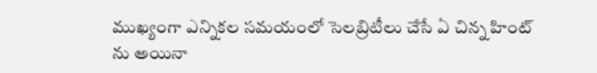ముఖ్యంగా ఎన్నికల సమయంలో సెలబ్రిటీలు చేసే ఏ చిన్న హింట్ ను అయినా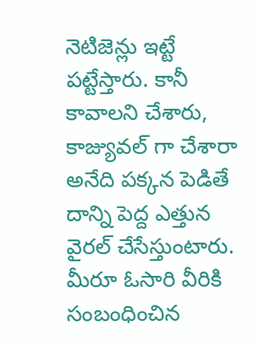నెటిజెన్లు ఇట్టే పట్టేస్తారు. కానీ కావాలని చేశారు, కాజ్యువల్ గా చేశారా అనేది పక్కన పెడితే దాన్ని పెద్ద ఎత్తున వైరల్ చేసేస్తుంటారు. మీరూ ఓసారి వీరికి సంబంధించిన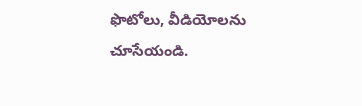ఫొటోలు, వీడియోలను చూసేయండి.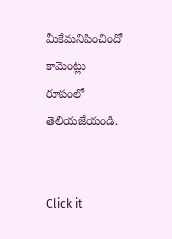మీకేమనిపించిందో కామెంట్లు రూపంలో తెలియజేయండి.


Click it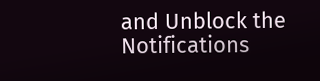and Unblock the Notifications